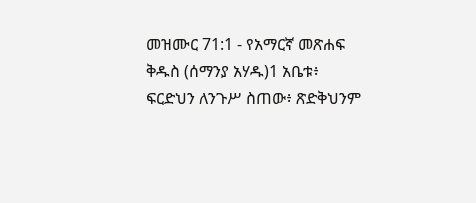መዝሙር 71:1 - የአማርኛ መጽሐፍ ቅዱስ (ሰማንያ አሃዱ)1 አቤቱ፥ ፍርድህን ለንጉሥ ስጠው፥ ጽድቅህንም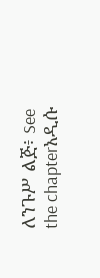ለንጉሥ ልጅ፥ See the chapterአዲሱ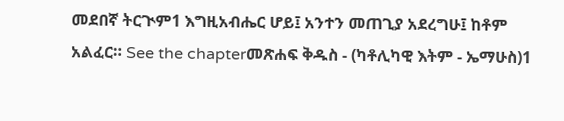መደበኛ ትርጒም1 እግዚአብሔር ሆይ፤ አንተን መጠጊያ አደረግሁ፤ ከቶም አልፈር። See the chapterመጽሐፍ ቅዱስ - (ካቶሊካዊ እትም - ኤማሁስ)1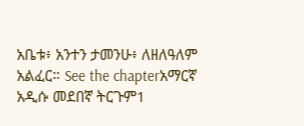አቤቱ፥ አንተን ታመንሁ፥ ለዘለዓለም አልፈር። See the chapterአማርኛ አዲሱ መደበኛ ትርጉም1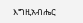እግዚአብሔር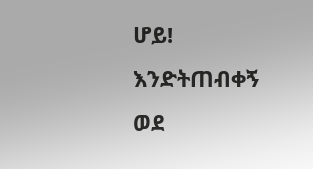ሆይ! እንድትጠብቀኝ ወደ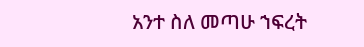አንተ ስለ መጣሁ ኀፍረት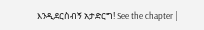እንዲደርስብኝ አታድርግ! See the chapter |